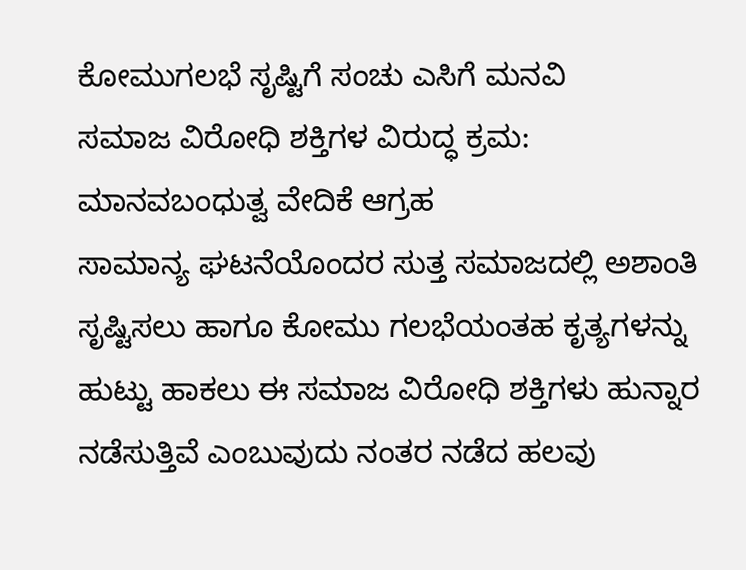ಕೋಮುಗಲಭೆ ಸೃಷ್ಟಿಗೆ ಸಂಚು ಎಸಿಗೆ ಮನವಿ
ಸಮಾಜ ವಿರೋಧಿ ಶಕ್ತಿಗಳ ವಿರುದ್ಧ ಕ್ರಮ: ಮಾನವಬಂಧುತ್ವ ವೇದಿಕೆ ಆಗ್ರಹ
ಸಾಮಾನ್ಯ ಘಟನೆಯೊಂದರ ಸುತ್ತ ಸಮಾಜದಲ್ಲಿ ಅಶಾಂತಿ ಸೃಷ್ಟಿಸಲು ಹಾಗೂ ಕೋಮು ಗಲಭೆಯಂತಹ ಕೃತ್ಯಗಳನ್ನು ಹುಟ್ಟು ಹಾಕಲು ಈ ಸಮಾಜ ವಿರೋಧಿ ಶಕ್ತಿಗಳು ಹುನ್ನಾರ ನಡೆಸುತ್ತಿವೆ ಎಂಬುವುದು ನಂತರ ನಡೆದ ಹಲವು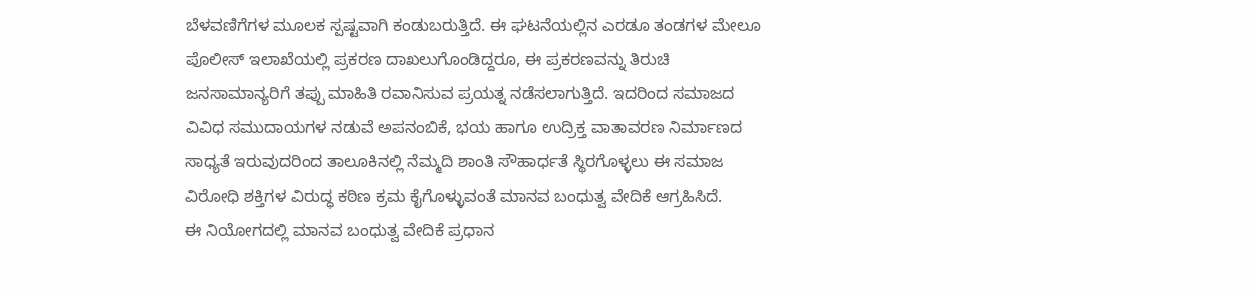ಬೆಳವಣಿಗೆಗಳ ಮೂಲಕ ಸ್ಪಷ್ಟವಾಗಿ ಕಂಡುಬರುತ್ತಿದೆ. ಈ ಘಟನೆಯಲ್ಲಿನ ಎರಡೂ ತಂಡಗಳ ಮೇಲೂ ಪೊಲೀಸ್ ಇಲಾಖೆಯಲ್ಲಿ ಪ್ರಕರಣ ದಾಖಲುಗೊಂಡಿದ್ದರೂ, ಈ ಪ್ರಕರಣವನ್ನು ತಿರುಚಿ ಜನಸಾಮಾನ್ಯರಿಗೆ ತಪ್ಪು ಮಾಹಿತಿ ರವಾನಿಸುವ ಪ್ರಯತ್ನ ನಡೆಸಲಾಗುತ್ತಿದೆ. ಇದರಿಂದ ಸಮಾಜದ ವಿವಿಧ ಸಮುದಾಯಗಳ ನಡುವೆ ಅಪನಂಬಿಕೆ, ಭಯ ಹಾಗೂ ಉದ್ರಿಕ್ತ ವಾತಾವರಣ ನಿರ್ಮಾಣದ ಸಾಧ್ಯತೆ ಇರುವುದರಿಂದ ತಾಲೂಕಿನಲ್ಲಿ ನೆಮ್ಮದಿ ಶಾಂತಿ ಸೌಹಾರ್ಧತೆ ಸ್ಥಿರಗೊಳ್ಳಲು ಈ ಸಮಾಜ ವಿರೋಧಿ ಶಕ್ತಿಗಳ ವಿರುದ್ಧ ಕಠಿಣ ಕ್ರಮ ಕೈಗೊಳ್ಳುವಂತೆ ಮಾನವ ಬಂಧುತ್ವ ವೇದಿಕೆ ಆಗ್ರಹಿಸಿದೆ.
ಈ ನಿಯೋಗದಲ್ಲಿ ಮಾನವ ಬಂಧುತ್ವ ವೇದಿಕೆ ಪ್ರಧಾನ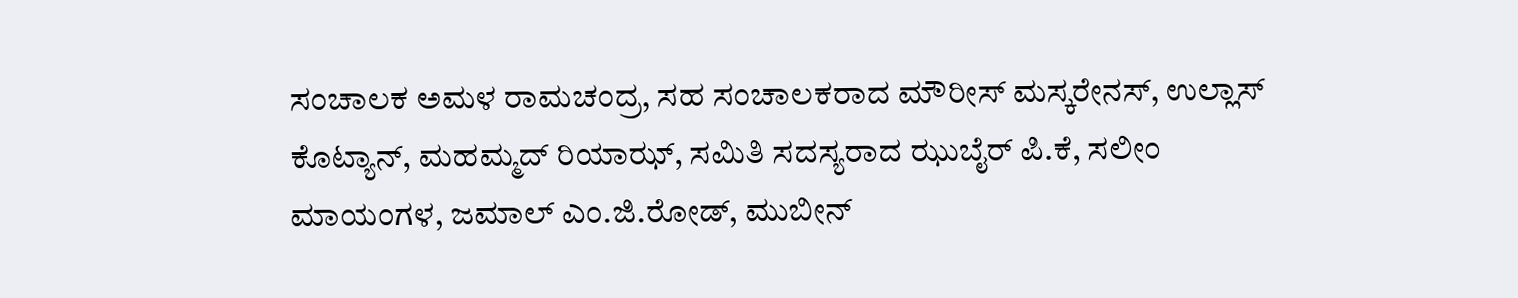ಸಂಚಾಲಕ ಅಮಳ ರಾಮಚಂದ್ರ, ಸಹ ಸಂಚಾಲಕರಾದ ಮೌರೀಸ್ ಮಸ್ಕರೇನಸ್, ಉಲ್ಲಾಸ್ ಕೊಟ್ಯಾನ್, ಮಹಮ್ಮದ್ ರಿಯಾಝ್, ಸಮಿತಿ ಸದಸ್ಯರಾದ ಝುಬೈರ್ ಪಿ.ಕೆ, ಸಲೀಂ ಮಾಯಂಗಳ, ಜಮಾಲ್ ಎಂ.ಜಿ.ರೋಡ್, ಮುಬೀನ್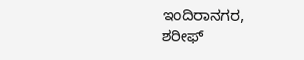ಇಂದಿರಾನಗರ, ಶರೀಫ್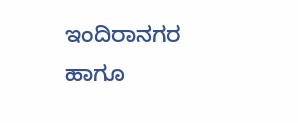ಇಂದಿರಾನಗರ ಹಾಗೂ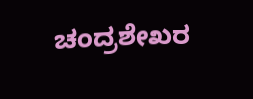ಚಂದ್ರಶೇಖರ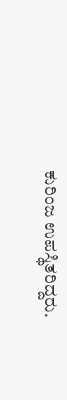ಕುರಿಂಜ ಉಪಸ್ಥಿತರಿದ್ದರು.